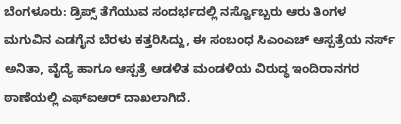ಬೆಂಗಳೂರು: ಡ್ರಿಪ್ಸ್ ತೆಗೆಯುವ ಸಂದರ್ಭದಲ್ಲಿ ನರ್ಸ್ವೊಬ್ಬರು ಆರು ತಿಂಗಳ ಮಗುವಿನ ಎಡಗೈನ ಬೆರಳು ಕತ್ತರಿಸಿದ್ದು, ಈ ಸಂಬಂಧ ಸಿಎಂಎಚ್ ಆಸ್ಪತ್ರೆಯ ನರ್ಸ್ ಅನಿತಾ, ವೈದ್ಯೆ ಹಾಗೂ ಆಸ್ಪತ್ರೆ ಆಡಳಿತ ಮಂಡಳಿಯ ವಿರುದ್ಧ ಇಂದಿರಾನಗರ ಠಾಣೆಯಲ್ಲಿ ಎಫ್ಐಆರ್ ದಾಖಲಾಗಿದೆ.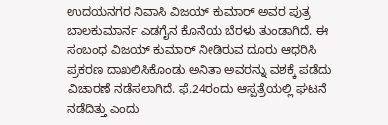ಉದಯನಗರ ನಿವಾಸಿ ವಿಜಯ್ ಕುಮಾರ್ ಅವರ ಪುತ್ರ ಬಾಲಕುಮಾರ್ನ ಎಡಗೈನ ಕೊನೆಯ ಬೆರಳು ತುಂಡಾಗಿದೆ. ಈ ಸಂಬಂಧ ವಿಜಯ್ ಕುಮಾರ್ ನೀಡಿರುವ ದೂರು ಆಧರಿಸಿ ಪ್ರಕರಣ ದಾಖಲಿಸಿಕೊಂಡು ಅನಿತಾ ಅವರನ್ನು ವಶಕ್ಕೆ ಪಡೆದು ವಿಚಾರಣೆ ನಡೆಸಲಾಗಿದೆ. ಫೆ.24ರಂದು ಆಸ್ಪತ್ರೆಯಲ್ಲಿ ಘಟನೆ ನಡೆದಿತ್ತು ಎಂದು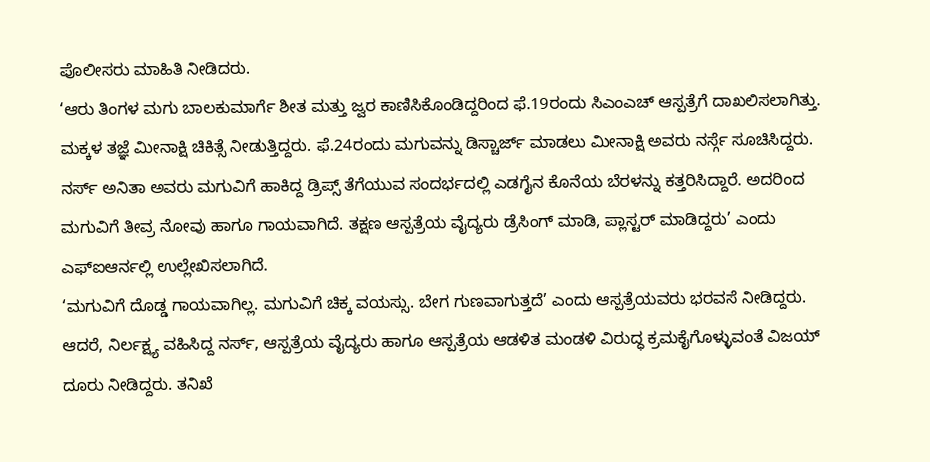ಪೊಲೀಸರು ಮಾಹಿತಿ ನೀಡಿದರು.
‘ಆರು ತಿಂಗಳ ಮಗು ಬಾಲಕುಮಾರ್ಗೆ ಶೀತ ಮತ್ತು ಜ್ವರ ಕಾಣಿಸಿಕೊಂಡಿದ್ದರಿಂದ ಫೆ.19ರಂದು ಸಿಎಂಎಚ್ ಆಸ್ಪತ್ರೆಗೆ ದಾಖಲಿಸಲಾಗಿತ್ತು. ಮಕ್ಕಳ ತಜ್ಞೆ ಮೀನಾಕ್ಷಿ ಚಿಕಿತ್ಸೆ ನೀಡುತ್ತಿದ್ದರು. ಫೆ.24ರಂದು ಮಗುವನ್ನು ಡಿಸ್ಚಾರ್ಜ್ ಮಾಡಲು ಮೀನಾಕ್ಷಿ ಅವರು ನರ್ಸ್ಗೆ ಸೂಚಿಸಿದ್ದರು. ನರ್ಸ್ ಅನಿತಾ ಅವರು ಮಗುವಿಗೆ ಹಾಕಿದ್ದ ಡ್ರಿಪ್ಸ್ ತೆಗೆಯುವ ಸಂದರ್ಭದಲ್ಲಿ ಎಡಗೈನ ಕೊನೆಯ ಬೆರಳನ್ನು ಕತ್ತರಿಸಿದ್ದಾರೆ. ಅದರಿಂದ ಮಗುವಿಗೆ ತೀವ್ರ ನೋವು ಹಾಗೂ ಗಾಯವಾಗಿದೆ. ತಕ್ಷಣ ಆಸ್ಪತ್ರೆಯ ವೈದ್ಯರು ಡ್ರೆಸಿಂಗ್ ಮಾಡಿ, ಪ್ಲಾಸ್ಟರ್ ಮಾಡಿದ್ದರು’ ಎಂದು ಎಫ್ಐಆರ್ನಲ್ಲಿ ಉಲ್ಲೇಖಿಸಲಾಗಿದೆ.
‘ಮಗುವಿಗೆ ದೊಡ್ಡ ಗಾಯವಾಗಿಲ್ಲ. ಮಗುವಿಗೆ ಚಿಕ್ಕ ವಯಸ್ಸು. ಬೇಗ ಗುಣವಾಗುತ್ತದೆ’ ಎಂದು ಆಸ್ಪತ್ರೆಯವರು ಭರವಸೆ ನೀಡಿದ್ದರು. ಆದರೆ, ನಿರ್ಲಕ್ಷ್ಯ ವಹಿಸಿದ್ದ ನರ್ಸ್, ಆಸ್ಪತ್ರೆಯ ವೈದ್ಯರು ಹಾಗೂ ಆಸ್ಪತ್ರೆಯ ಆಡಳಿತ ಮಂಡಳಿ ವಿರುದ್ಧ ಕ್ರಮಕೈಗೊಳ್ಳುವಂತೆ ವಿಜಯ್ ದೂರು ನೀಡಿದ್ದರು. ತನಿಖೆ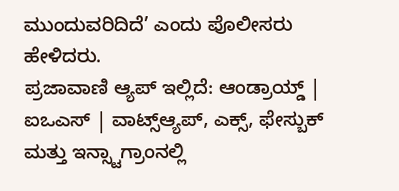ಮುಂದುವರಿದಿದೆ’ ಎಂದು ಪೊಲೀಸರು ಹೇಳಿದರು.
ಪ್ರಜಾವಾಣಿ ಆ್ಯಪ್ ಇಲ್ಲಿದೆ: ಆಂಡ್ರಾಯ್ಡ್ | ಐಒಎಸ್ | ವಾಟ್ಸ್ಆ್ಯಪ್, ಎಕ್ಸ್, ಫೇಸ್ಬುಕ್ ಮತ್ತು ಇನ್ಸ್ಟಾಗ್ರಾಂನಲ್ಲಿ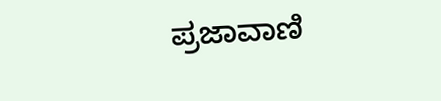ಪ್ರಜಾವಾಣಿ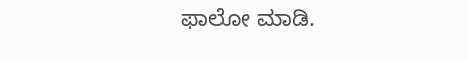ಫಾಲೋ ಮಾಡಿ.